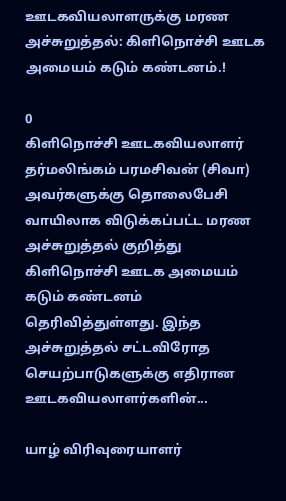ஊடகவியலாளருக்கு மரண அச்சுறுத்தல்: கிளிநொச்சி ஊடக அமையம் கடும் கண்டனம்.!

0
கிளிநொச்சி ஊடகவியலாளர் தர்மலிங்கம் பரமசிவன் (சிவா) அவர்களுக்கு தொலைபேசி வாயிலாக விடுக்கப்பட்ட மரண அச்சுறுத்தல் குறித்து கிளிநொச்சி ஊடக அமையம் கடும் கண்டனம் தெரிவித்துள்ளது. இந்த அச்சுறுத்தல் சட்டவிரோத செயற்பாடுகளுக்கு எதிரான ஊடகவியலாளர்களின்...

யாழ் விரிவுரையாளர்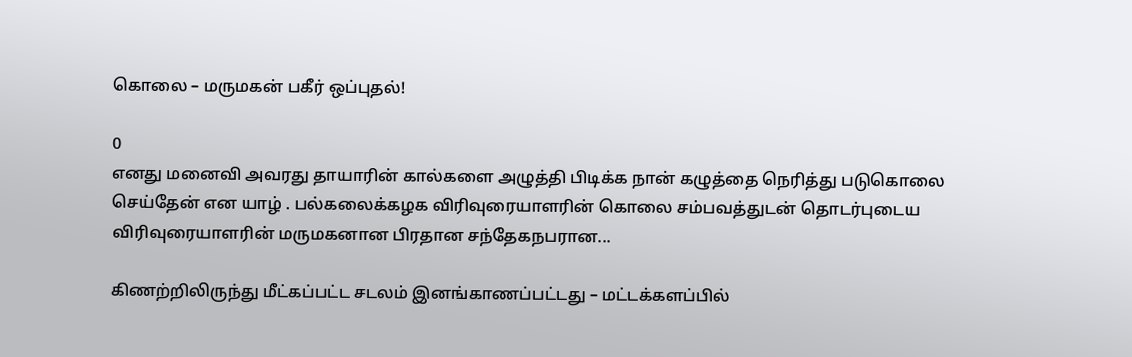கொலை – மருமகன் பகீர் ஒப்புதல்!

0
எனது மனைவி அவரது தாயாரின் கால்களை அழுத்தி பிடிக்க நான் கழுத்தை நெரித்து படுகொலை செய்தேன் என யாழ் . பல்கலைக்கழக விரிவுரையாளரின் கொலை சம்பவத்துடன் தொடர்புடைய விரிவுரையாளரின் மருமகனான பிரதான சந்தேகநபரான...

கிணற்றிலிருந்து மீட்கப்பட்ட சடலம் இனங்காணப்பட்டது – மட்டக்களப்பில்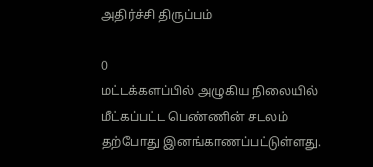அதிர்ச்சி திருப்பம்

0
மட்டக்களப்பில் அழுகிய நிலையில் மீட்கப்பட்ட பெண்ணின் சடலம் தற்போது இனங்காணப்பட்டுள்ளது.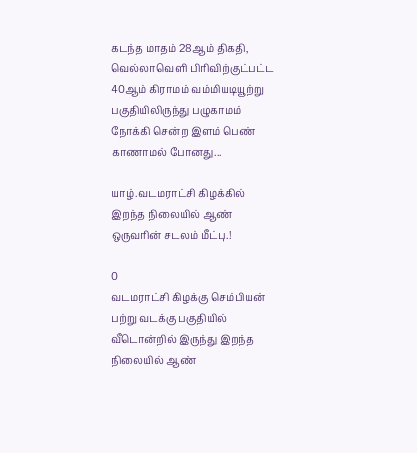கடந்த மாதம் 28ஆம் திகதி, வெல்லாவெளி பிரிவிற்குட்பட்ட 40ஆம் கிராமம் வம்மியடியூற்று பகுதியிலிருந்து பழுகாமம் நோக்கி சென்ற இளம் பெண் காணாமல் போனது...

யாழ்.வடமராட்சி கிழக்கில் இறந்த நிலையில் ஆண் ஒருவரின் சடலம் மீட்பு.!

0
வடமராட்சி கிழக்கு செம்பியன் பற்று வடக்கு பகுதியில் வீடொன்றில் இருந்து இறந்த நிலையில் ஆண்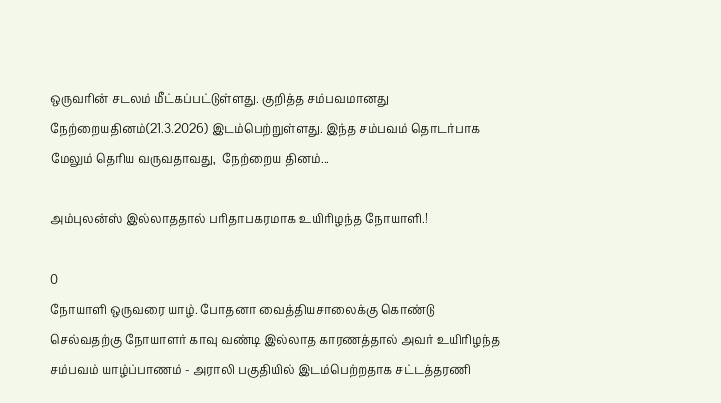ஒருவரின் சடலம் மீட்கப்பட்டுள்ளது. குறித்த சம்பவமானது நேற்றையதினம்(21.3.2026) இடம்பெற்றுள்ளது. இந்த சம்பவம் தொடர்பாக மேலும் தெரிய வருவதாவது,  நேற்றைய தினம்...

அம்புலன்ஸ் இல்லாததால் பரிதாபகரமாக உயிரிழந்த நோயாளி.!

0
நோயாளி ஒருவரை யாழ். போதனா வைத்தியசாலைக்கு கொண்டு செல்வதற்கு நோயாளர் காவு வண்டி இல்லாத காரணத்தால் அவர் உயிரிழந்த சம்பவம் யாழ்ப்பாணம் - அராலி பகுதியில் இடம்பெற்றதாக சட்டத்தரணி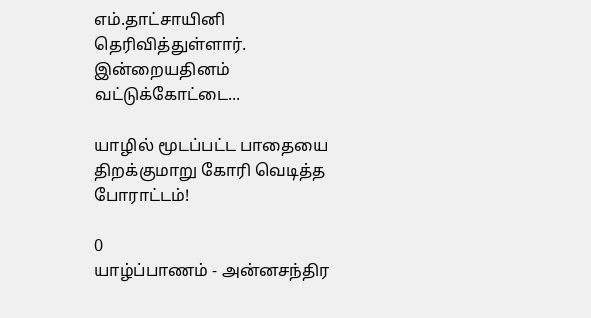எம்.தாட்சாயினி தெரிவித்துள்ளார். இன்றையதினம் வட்டுக்கோட்டை...

யாழில் மூடப்பட்ட பாதையை திறக்குமாறு கோரி வெடித்த போராட்டம்!

0
யாழ்ப்பாணம் - அன்னசந்திர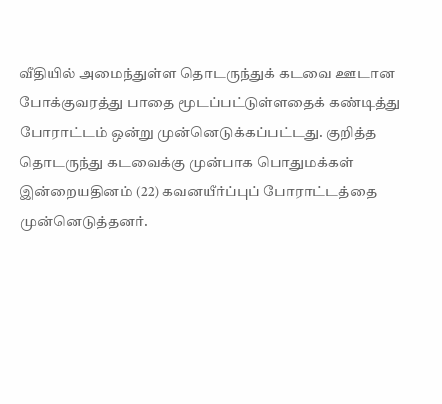வீதியில் அமைந்துள்ள தொடருந்துக் கடவை ஊடான போக்குவரத்து பாதை மூடப்பட்டுள்ளதைக் கண்டித்து போராட்டம் ஒன்று முன்னெடுக்கப்பட்டது. குறித்த தொடருந்து கடவைக்கு முன்பாக பொதுமக்கள் இன்றையதினம் (22) கவனயீர்ப்புப் போராட்டத்தை முன்னெடுத்தனர்.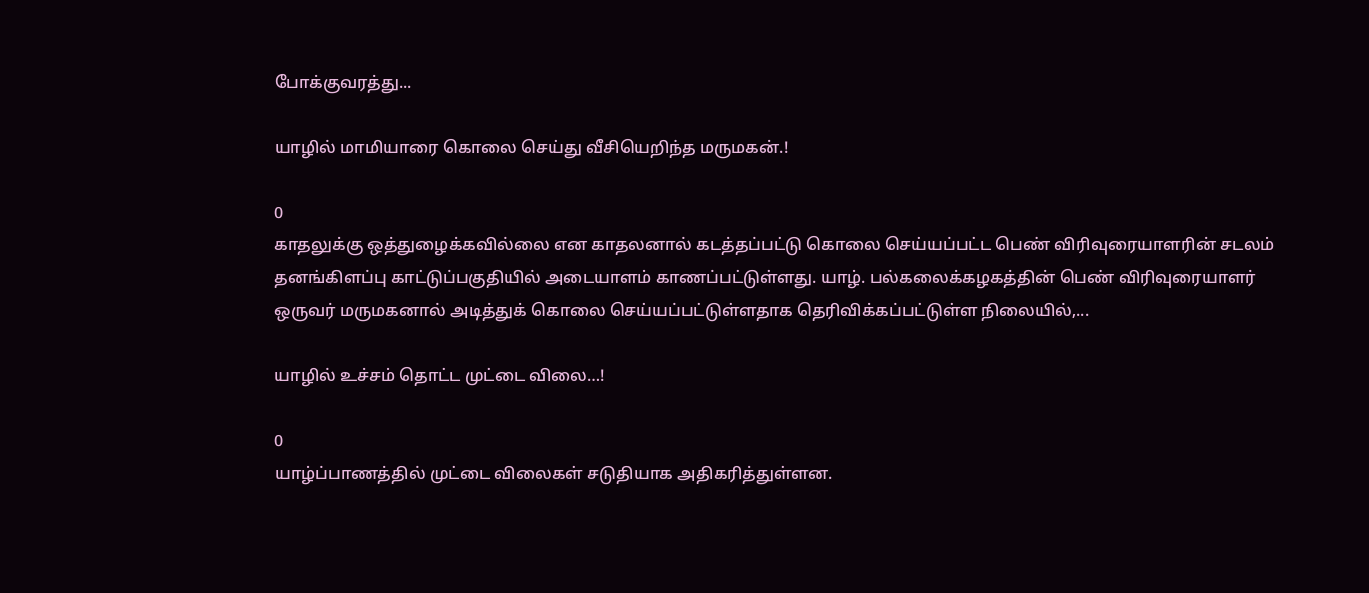போக்குவரத்து...

யாழில் மாமியாரை கொலை செய்து வீசியெறிந்த மருமகன்.!

0
காதலுக்கு ஒத்துழைக்கவில்லை என காதலனால் கடத்தப்பட்டு கொலை செய்யப்பட்ட பெண் விரிவுரையாளரின் சடலம் தனங்கிளப்பு காட்டுப்பகுதியில் அடையாளம் காணப்பட்டுள்ளது. யாழ். பல்கலைக்கழகத்தின் பெண் விரிவுரையாளர் ஒருவர் மருமகனால் அடித்துக் கொலை செய்யப்பட்டுள்ளதாக தெரிவிக்கப்பட்டுள்ள நிலையில்,...

யாழில் உச்சம் தொட்ட முட்டை விலை…!

0
யாழ்ப்பாணத்தில் முட்டை விலைகள் சடுதியாக அதிகரித்துள்ளன.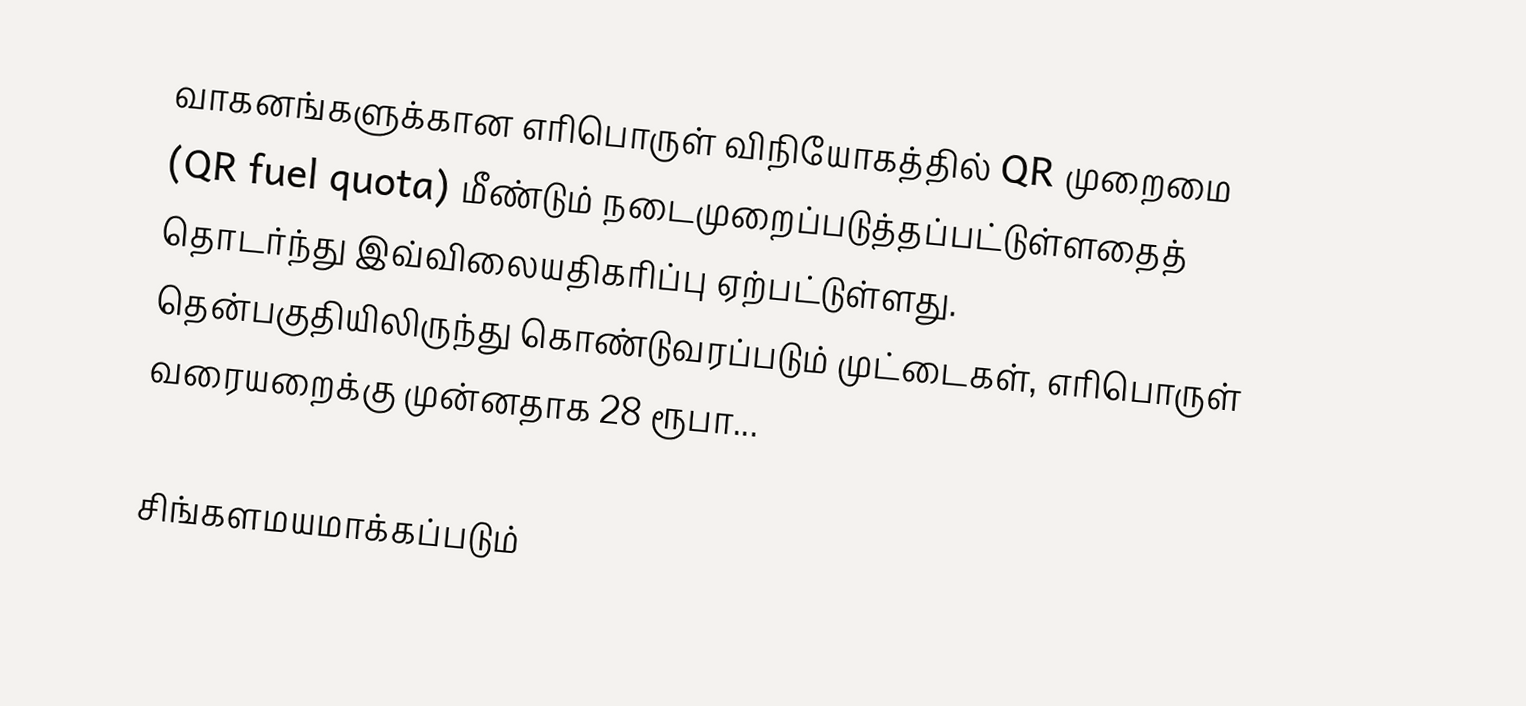வாகனங்களுக்கான எரிபொருள் விநியோகத்தில் QR முறைமை (QR fuel quota) மீண்டும் நடைமுறைப்படுத்தப்பட்டுள்ளதைத் தொடர்ந்து இவ்விலையதிகரிப்பு ஏற்பட்டுள்ளது. தென்பகுதியிலிருந்து கொண்டுவரப்படும் முட்டைகள், எரிபொருள் வரையறைக்கு முன்னதாக 28 ரூபா...

சிங்களமயமாக்கப்படும்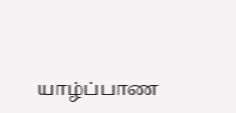யாழ்ப்பாண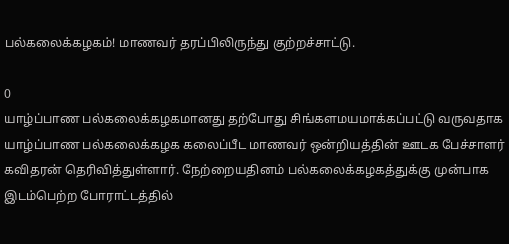பல்கலைக்கழகம்! மாணவர் தரப்பிலிருந்து குற்றச்சாட்டு.

0
யாழ்ப்பாண பல்கலைக்கழகமானது தற்போது சிங்களமயமாக்கப்பட்டு வருவதாக யாழ்ப்பாண பல்கலைக்கழக கலைப்பீட மாணவர் ஒன்றியத்தின் ஊடக பேச்சாளர் கவிதரன் தெரிவித்துள்ளார். நேற்றையதினம் பல்கலைக்கழகத்துக்கு முன்பாக இடம்பெற்ற போராட்டத்தில்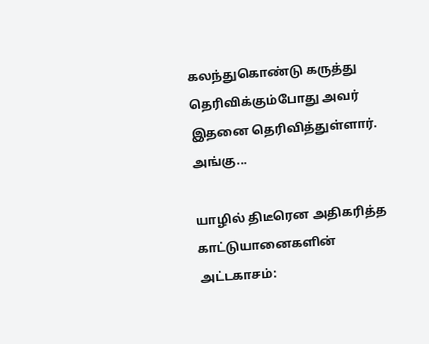கலந்துகொண்டு கருத்து தெரிவிக்கும்போது அவர் இதனை தெரிவித்துள்ளார். அங்கு...

யாழில் திடீரென அதிகரித்த காட்டுயானைகளின் அட்டகாசம்: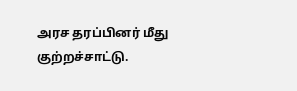அரச தரப்பினர் மீது குற்றச்சாட்டு.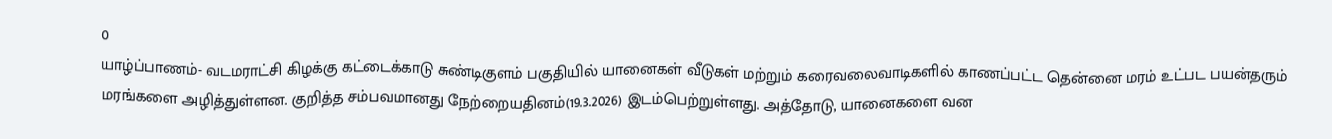0
யாழ்ப்பாணம்- வடமராட்சி கிழக்கு கட்டைக்காடு சுண்டிகுளம் பகுதியில் யானைகள் வீடுகள் மற்றும் கரைவலைவாடிகளில் காணப்பட்ட தென்னை மரம் உட்பட பயன்தரும் மரங்களை அழித்துள்ளன. குறித்த சம்பவமானது நேற்றையதினம்(19.3.2026) இடம்பெற்றுள்ளது. அத்தோடு, யானைகளை வன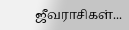ஜீவராசிகள்...